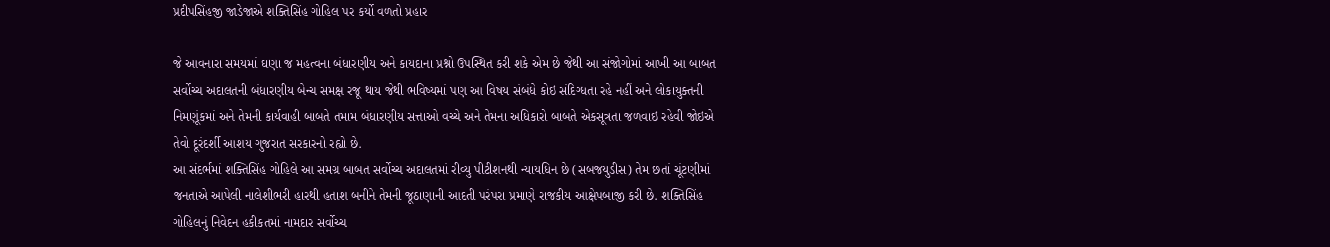પ્રદીપસિંહજી જાડેજાએ શક્તિસિંહ ગોહિલ પર કર્યો વળતો પ્રહાર

જે આવનારા સમયમાં ઘણા જ મહત્વના બંધારણીય અને કાયદાના પ્રશ્નો ઉપસ્થિત કરી શકે એમ છે જેથી આ સંજોગોમાં આખી આ બાબત સર્વોચ્ચ અદાલતની બંધારણીય બેન્ચ સમક્ષ રજૂ થાય જેથી ભવિષ્યમાં પણ આ વિષય સંબંધે કોઇ સંદિગ્ધતા રહે નહીં અને લોકાયુક્તની નિમણૂંકમાં અને તેમની કાર્યવાહી બાબતે તમામ બંધારણીય સત્તાઓ વચ્ચે અને તેમના અધિકારો બાબતે એકસૂત્રતા જળવાઇ રહેવી જોઇએ તેવો દૂરંદર્શી આશય ગુજરાત સરકારનો રહ્યો છે.
આ સંદર્ભમાં શક્તિસિંહ ગોહિલે આ સમગ્ર બાબત સર્વોચ્ચ અદાલતમાં રીવ્યુ પીટીશનથી ન્યાયધિન છે (સબજયુડીસ) તેમ છતાં ચૂંટણીમાં જનતાએ આપેલી નાલેશીભરી હારથી હતાશ બનીને તેમની જૂઠાણાની આદતી પરંપરા પ્રમાણે રાજકીય આક્ષેપબાજી કરી છે. શક્તિસિંહ ગોહિલનું નિવેદન હકીકતમાં નામદાર સર્વોચ્ચ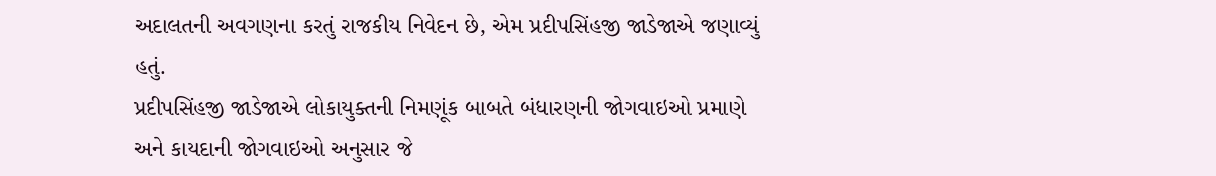અદાલતની અવગણના કરતું રાજકીય નિવેદન છે, એમ પ્રદીપસિંહજી જાડેજાએ જણાવ્યું હતું.
પ્રદીપસિંહજી જાડેજાએ લોકાયુક્તની નિમણૂંક બાબતે બંધારણની જોગવાઇઓ પ્રમાણે અને કાયદાની જોગવાઇઓ અનુસાર જે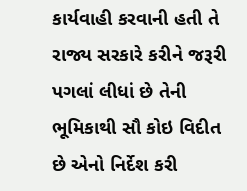કાર્યવાહી કરવાની હતી તે રાજ્ય સરકારે કરીને જરૂરી પગલાં લીધાં છે તેની ભૂમિકાથી સૌ કોઇ વિદીત છે એનો નિર્દેશ કરી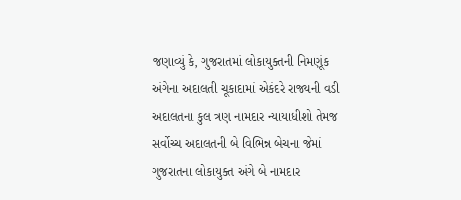જણાવ્યું કે, ગુજરાતમાં લોકાયુક્તની નિમણૂંક અંગેના અદાલતી ચૂકાદામાં એકંદરે રાજ્યની વડી અદાલતના કુલ ત્રણ નામદાર ન્યાયાધીશો તેમજ સર્વોચ્ચ અદાલતની બે વિભિન્ન બેચના જેમાં ગુજરાતના લોકાયુક્ત અંગે બે નામદાર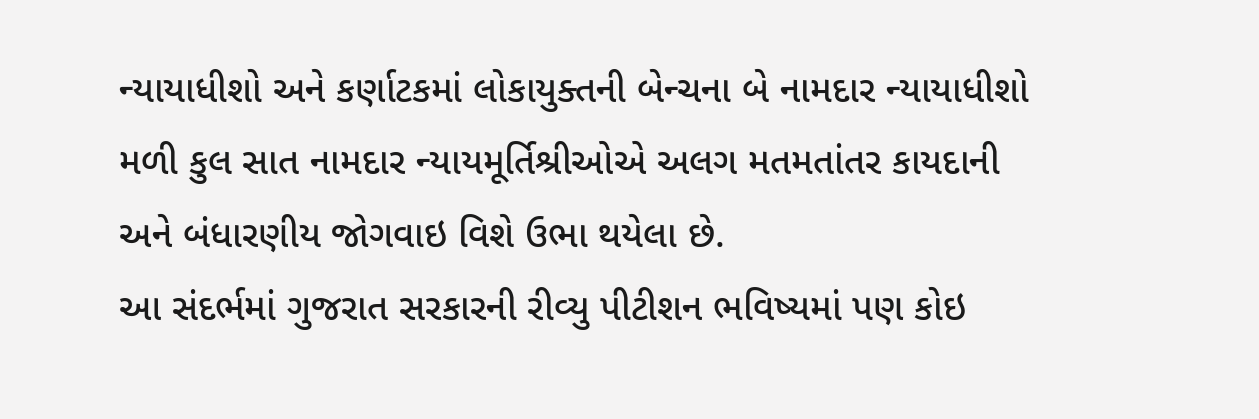ન્યાયાધીશો અને કર્ણાટકમાં લોકાયુક્તની બેન્ચના બે નામદાર ન્યાયાધીશો મળી કુલ સાત નામદાર ન્યાયમૂર્તિશ્રીઓએ અલગ મતમતાંતર કાયદાની અને બંધારણીય જોગવાઇ વિશે ઉભા થયેલા છે.
આ સંદર્ભમાં ગુજરાત સરકારની રીવ્યુ પીટીશન ભવિષ્યમાં પણ કોઇ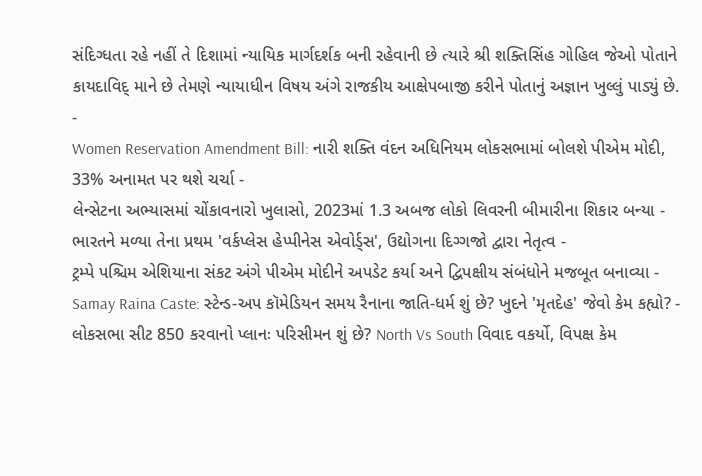સંદિગ્ધતા રહે નહીં તે દિશામાં ન્યાયિક માર્ગદર્શક બની રહેવાની છે ત્યારે શ્રી શક્તિસિંહ ગોહિલ જેઓ પોતાને કાયદાવિદ્ માને છે તેમણે ન્યાયાધીન વિષય અંગે રાજકીય આક્ષેપબાજી કરીને પોતાનું અજ્ઞાન ખુલ્લું પાડ્યું છે.
-
Women Reservation Amendment Bill: નારી શક્તિ વંદન અધિનિયમ લોકસભામાં બોલશે પીએમ મોદી, 33% અનામત પર થશે ચર્ચા -
લેન્સેટના અભ્યાસમાં ચોંકાવનારો ખુલાસો, 2023માં 1.3 અબજ લોકો લિવરની બીમારીના શિકાર બન્યા -
ભારતને મળ્યા તેના પ્રથમ 'વર્કપ્લેસ હેપ્પીનેસ એવોર્ડ્સ', ઉદ્યોગના દિગ્ગજો દ્વારા નેતૃત્વ -
ટ્રમ્પે પશ્ચિમ એશિયાના સંકટ અંગે પીએમ મોદીને અપડેટ કર્યા અને દ્વિપક્ષીય સંબંધોને મજબૂત બનાવ્યા -
Samay Raina Caste: સ્ટેન્ડ-અપ કૉમેડિયન સમય રૈનાના જાતિ-ધર્મ શું છે? ખુદને 'મૃતદેહ' જેવો કેમ કહ્યો? -
લોકસભા સીટ 850 કરવાનો પ્લાનઃ પરિસીમન શું છે? North Vs South વિવાદ વકર્યો, વિપક્ષ કેમ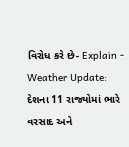વિરોધ કરે છે- Explain -
Weather Update: દેશના 11 રાજ્યોમાં ભારે વરસાદ અને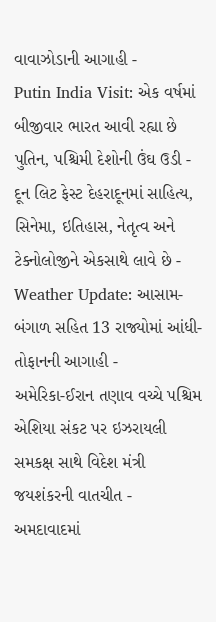વાવાઝોડાની આગાહી -
Putin India Visit: એક વર્ષમાં બીજીવાર ભારત આવી રહ્યા છે પુતિન, પશ્ચિમી દેશોની ઉંઘ ઉડી -
દૂન લિટ ફેસ્ટ દેહરાદૂનમાં સાહિત્ય, સિનેમા, ઇતિહાસ, નેતૃત્વ અને ટેક્નોલોજીને એકસાથે લાવે છે -
Weather Update: આસામ-બંગાળ સહિત 13 રાજ્યોમાં આંધી-તોફાનની આગાહી -
અમેરિકા-ઈરાન તણાવ વચ્ચે પશ્ચિમ એશિયા સંકટ પર ઇઝરાયલી સમકક્ષ સાથે વિદેશ મંત્રી જયશંકરની વાતચીત -
અમદાવાદમાં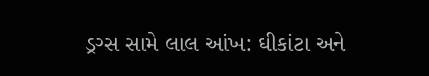ડ્રગ્સ સામે લાલ આંખ: ઘીકાંટા અને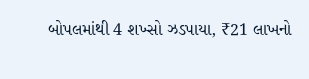બોપલમાંથી 4 શખ્સો ઝડપાયા, ₹21 લાખનો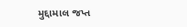મુદ્દામાલ જપ્ત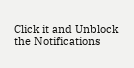Click it and Unblock the Notifications